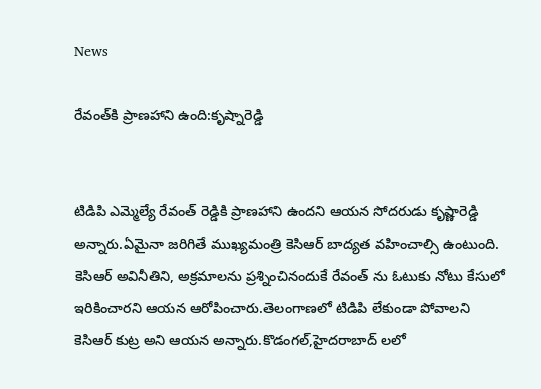News

రేవంత్‌కి ప్రాణహాని ఉంది:కృష్నారెడ్డి


టిడిపి ఎమ్మెల్యే రేవంత్ రెడ్డికి ప్రాణహాని ఉందని ఆయన సోదరుడు కృష్ణారెడ్డి అన్నారు.ఏమైనా జరిగితే ముఖ్యమంత్రి కెసిఆర్ బాద్యత వహించాల్సి ఉంటుంది. కెసిఆర్ అవినీతిని, అక్రమాలను ప్రశ్నించినందుకే రేవంత్ ను ఓటుకు నోటు కేసులో ఇరికించారని ఆయన ఆరోపించారు.తెలంగాణలో టిడిపి లేకుండా పోవాలని కెసిఆర్ కుట్ర అని ఆయన అన్నారు.కొడంగల్,హైదరాబాద్ లలో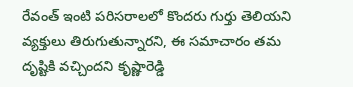రేవంత్ ఇంటి పరిసరాలలో కొందరు గుర్తు తెలియని వ్యక్తులు తిరుగుతున్నారని, ఈ సమాచారం తమ దృష్టికి వచ్చిందని కృష్ణారెడ్డి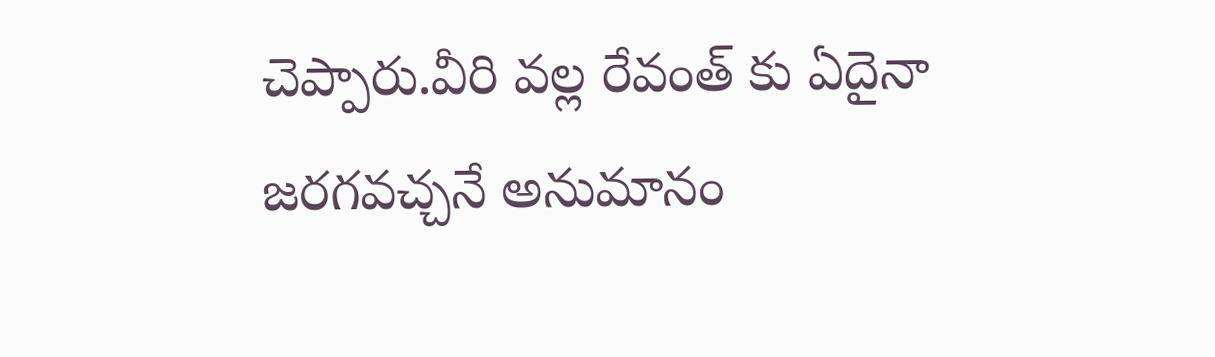చెప్పారు.వీరి వల్ల రేవంత్ కు ఏదైనా జరగవచ్చనే అనుమానం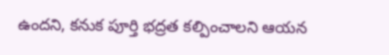ఉందని, కనుక పూర్తి భద్రత కల్పించాలని ఆయన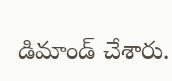డిమాండ్ చేశారు.